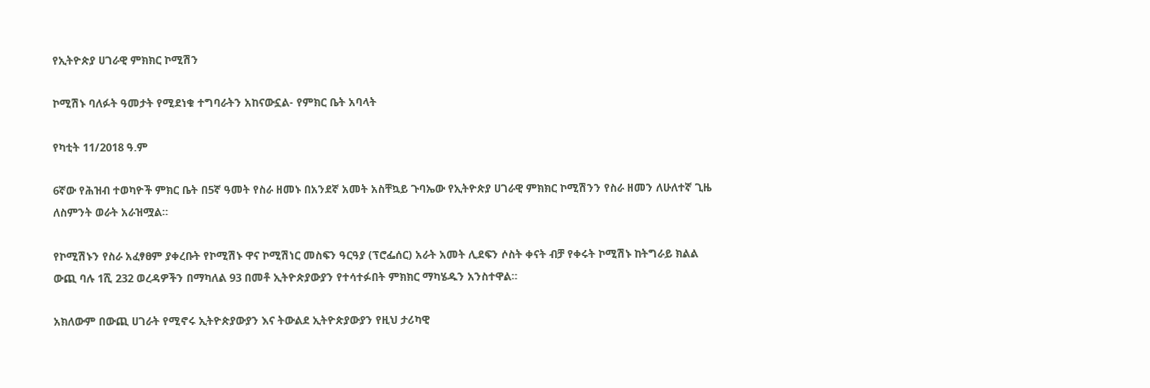የኢትዮጵያ ሀገራዊ ምክክር ኮሚሽን

ኮሚሽኑ ባለፉት ዓመታት የሚደነቁ ተግባራትን አከናውኗል- የምክር ቤት አባላት

የካቲት 11/2018 ዓ.ም

6ኛው የሕዝብ ተወካዮች ምክር ቤት በ5ኛ ዓመት የስራ ዘመኑ በአንደኛ አመት አስቸኳይ ጉባኤው የኢትዮጵያ ሀገራዊ ምክክር ኮሚሽንን የስራ ዘመን ለሁለተኛ ጊዜ ለስምንት ወራት አራዝሟል።

የኮሚሽኑን የስራ አፈፃፀም ያቀረቡት የኮሚሽኑ ዋና ኮሚሽነር መስፍን ዓርዓያ (ፕሮፌሰር) አራት አመት ሊደፍን ሶስት ቀናት ብቻ የቀሩት ኮሚሽኑ ከትግራይ ክልል ውጪ ባሉ 1ሺ 232 ወረዳዎችን በማካለል 93 በመቶ ኢትዮጵያውያን የተሳተፉበት ምክክር ማካሄዱን አንስተዋል።

አክለውም በውጪ ሀገራት የሚኖሩ ኢትዮጵያውያን እና ትውልደ ኢትዮጵያውያን የዚህ ታሪካዊ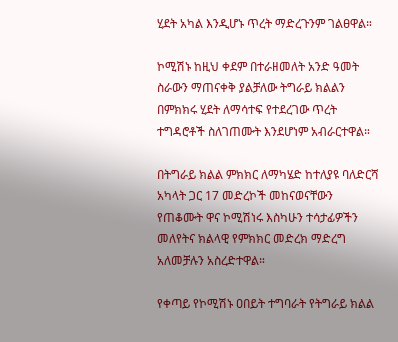ሂደት አካል እንዲሆኑ ጥረት ማድረጉንም ገልፀዋል።

ኮሚሽኑ ከዚህ ቀደም በተራዘመለት አንድ ዓመት ስራውን ማጠናቀቅ ያልቻለው ትግራይ ክልልን በምክክሩ ሂደት ለማሳተፍ የተደረገው ጥረት ተግዳሮቶች ስለገጠሙት እንደሆነም አብራርተዋል።

በትግራይ ክልል ምክክር ለማካሄድ ከተለያዩ ባለድርሻ አካላት ጋር 17 መድረኮች መከናወናቸውን የጠቆሙት ዋና ኮሚሽነሩ እስካሁን ተሳታፊዎችን መለየትና ክልላዊ የምክክር መድረክ ማድረግ አለመቻሉን አስረድተዋል።

የቀጣይ የኮሚሽኑ ዐበይት ተግባራት የትግራይ ክልል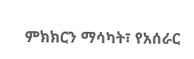ምክክርን ማሳካት፣ የአሰራር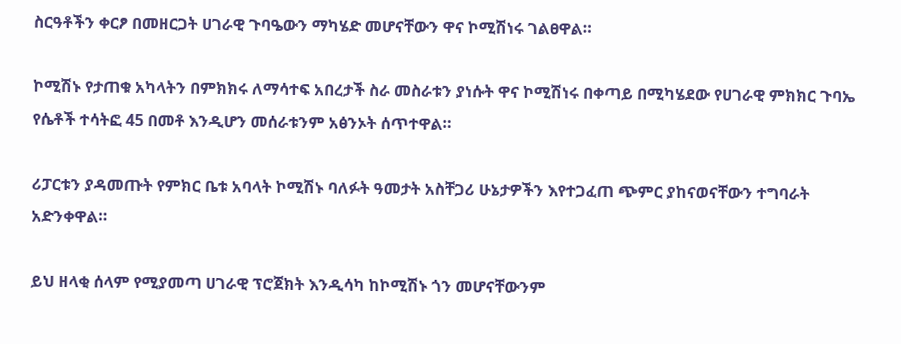ስርዓቶችን ቀርፆ በመዘርጋት ሀገራዊ ጉባዔውን ማካሄድ መሆናቸውን ዋና ኮሚሽነሩ ገልፀዋል።

ኮሚሽኑ የታጠቁ አካላትን በምክክሩ ለማሳተፍ አበረታች ስራ መስራቱን ያነሱት ዋና ኮሚሽነሩ በቀጣይ በሚካሄደው የሀገራዊ ምክክር ጉባኤ የሴቶች ተሳትፎ 45 በመቶ እንዲሆን መሰራቱንም አፅንኦት ሰጥተዋል።

ሪፓርቱን ያዳመጡት የምክር ቤቱ አባላት ኮሚሽኑ ባለፉት ዓመታት አስቸጋሪ ሁኔታዎችን እየተጋፈጠ ጭምር ያከናወናቸውን ተግባራት አድንቀዋል።

ይህ ዘላቂ ሰላም የሚያመጣ ሀገራዊ ፕሮጀክት እንዲሳካ ከኮሚሽኑ ጎን መሆናቸውንም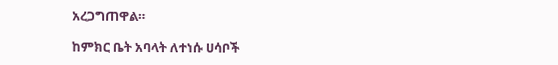አረጋግጠዋል።

ከምክር ቤት አባላት ለተነሱ ሀሳቦች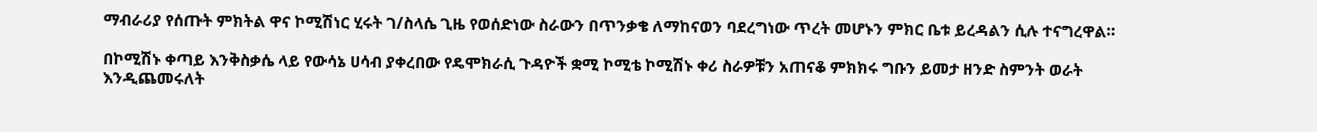ማብራሪያ የሰጡት ምክትል ዋና ኮሚሽነር ሂሩት ገ/ስላሴ ጊዜ የወሰድነው ስራውን በጥንቃቄ ለማከናወን ባደረግነው ጥረት መሆኑን ምክር ቤቱ ይረዳልን ሲሉ ተናግረዋል።

በኮሚሽኑ ቀጣይ እንቅስቃሴ ላይ የውሳኔ ሀሳብ ያቀረበው የዴሞክራሲ ጉዳዮች ቋሚ ኮሚቴ ኮሚሽኑ ቀሪ ስራዎቹን አጠናቆ ምክክሩ ግቡን ይመታ ዘንድ ስምንት ወራት እንዲጨመሩለት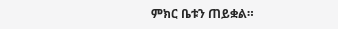ምክር ቤቱን ጠይቋል።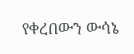የቀረበውን ውሳኔ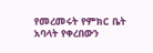የመረመሩት የምክር ቤት አባላት የቀረበውን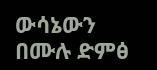ውሳኔውን በሙሉ ድምፅ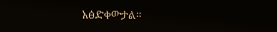አፅድቀውታል።